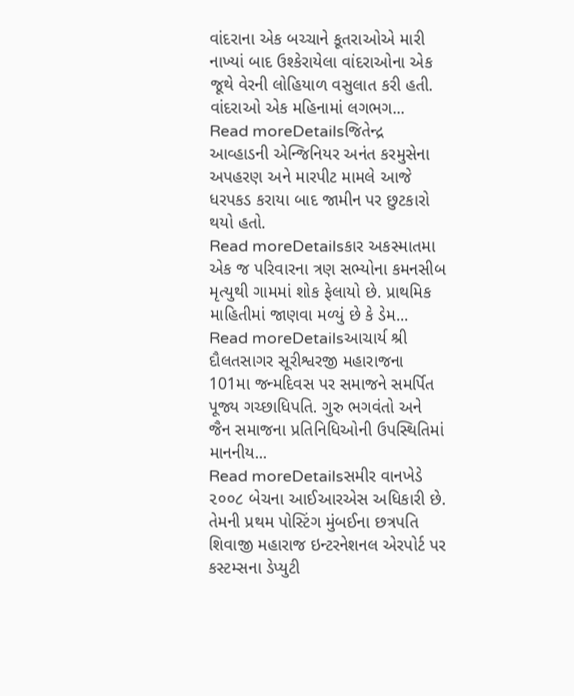વાંદરાના એક બચ્ચાને કૂતરાઓએ મારી નાખ્યાં બાદ ઉશ્કેરાયેલા વાંદરાઓના એક જૂથે વેરની લોહિયાળ વસુલાત કરી હતી. વાંદરાઓ એક મહિનામાં લગભગ...
Read moreDetailsજિતેન્દ્ર આવ્હાડની એન્જિનિયર અનંત કરમુસેના અપહરણ અને મારપીટ મામલે આજે ધરપકડ કરાયા બાદ જામીન પર છુટકારો થયો હતો.
Read moreDetailsકાર અકસ્માતમા એક જ પરિવારના ત્રણ સભ્યોના કમનસીબ મૃત્યુથી ગામમાં શોક ફેલાયો છે. પ્રાથમિક માહિતીમાં જાણવા મળ્યું છે કે ડેમ...
Read moreDetailsઆચાર્ય શ્રી દૌલતસાગર સૂરીશ્વરજી મહારાજના 101મા જન્મદિવસ પર સમાજને સમર્પિત પૂજ્ય ગચ્છાધિપતિ. ગુરુ ભગવંતો અને જૈન સમાજના પ્રતિનિધિઓની ઉપસ્થિતિમાં માનનીય...
Read moreDetailsસમીર વાનખેડે ૨૦૦૮ બેચના આઈઆરએસ અધિકારી છે. તેમની પ્રથમ પોસ્ટિંગ મુંબઈના છત્રપતિ શિવાજી મહારાજ ઇન્ટરનેશનલ એરપોર્ટ પર કસ્ટમ્સના ડેપ્યુટી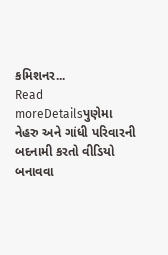કમિશનર...
Read moreDetailsપુણેમા નેહરુ અને ગાંધી પરિવારની બદનામી કરતો વીડિયો બનાવવા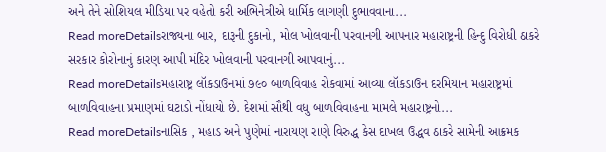અને તેને સોશિયલ મીડિયા પર વહેતો કરી અભિનેત્રીએ ધાર્મિક લાગણી દુભાવવાના...
Read moreDetailsરાજ્યના બાર, દારૂની દુકાનો, મોલ ખોલવાની પરવાનગી આપનાર મહારાષ્ટ્રની હિન્દુ વિરોધી ઠાકરે સરકાર કોરોનાનું કારણ આપી મંદિર ખોલવાની પરવાનગી આપવાનું...
Read moreDetailsમહારાષ્ટ્ર લૉકડાઉનમાં ૭૯૦ બાળવિવાહ રોકવામાં આવ્યા લૉકડાઉન દરમિયાન મહારાષ્ટ્રમાં બાળવિવાહના પ્રમાણમાં ઘટાડો નોંધાયો છે. દેશમાં સૌથી વધુ બાળવિવાહના મામલે મહારાષ્ટ્રનો...
Read moreDetailsનાસિક , મહાડ અને પુણેમાં નારાયણ રાણે વિરુદ્ધ કેસ દાખલ ઉદ્ધવ ઠાકરે સામેની આક્રમક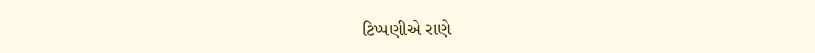ટિપ્પણીએ રાણે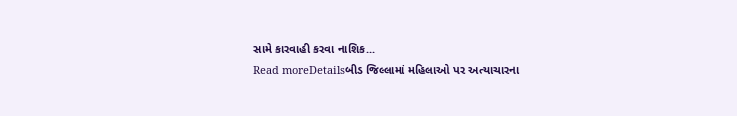સામે કારવાહી કરવા નાશિક...
Read moreDetailsબીડ જિલ્લામાં મહિલાઓ પર અત્યાચારના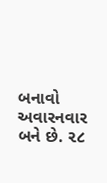બનાવો અવારનવાર બને છે. ૨૮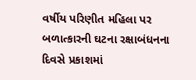વર્ષીય પરિણીત મહિલા પર બળાત્કારની ઘટના રક્ષાબંધનના દિવસે પ્રકાશમાં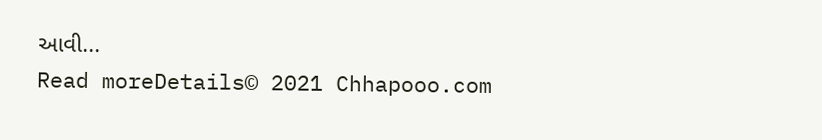આવી...
Read moreDetails© 2021 Chhapooo.com